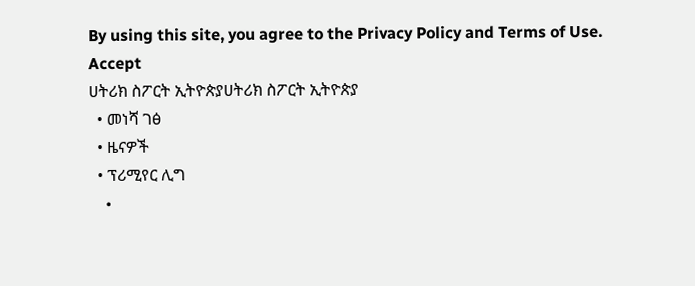By using this site, you agree to the Privacy Policy and Terms of Use.
Accept
ሀትሪክ ስፖርት ኢትዮጵያሀትሪክ ስፖርት ኢትዮጵያ
  • መነሻ ገፅ
  • ዜናዎች
  • ፕሪሚየር ሊግ
    •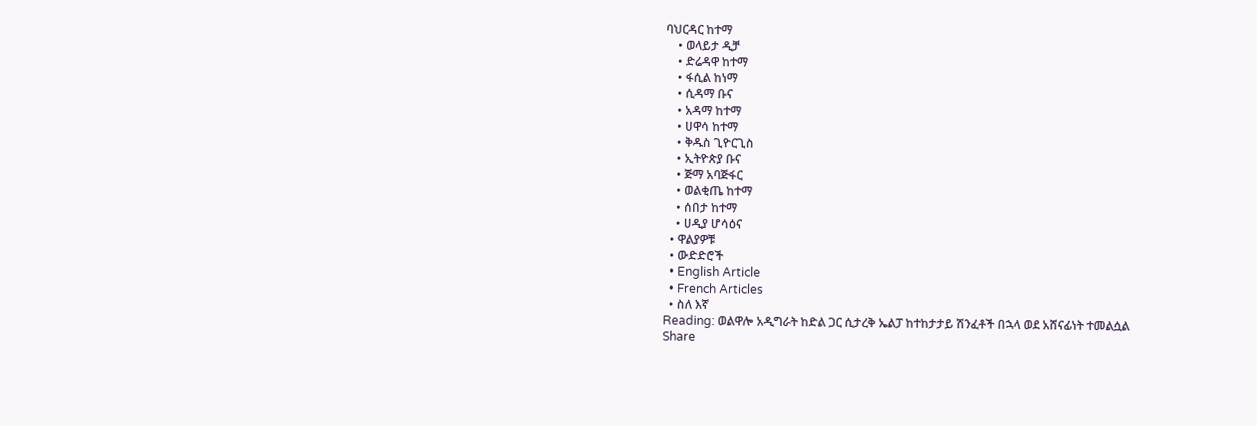ባህርዳር ከተማ
    • ወላይታ ዲቻ
    • ድሬዳዋ ከተማ
    • ፋሲል ከነማ
    • ሲዳማ ቡና
    • አዳማ ከተማ
    • ሀዋሳ ከተማ
    • ቅዱስ ጊዮርጊስ
    • ኢትዮጵያ ቡና
    • ጅማ አባጅፋር
    • ወልቂጤ ከተማ
    • ሰበታ ከተማ
    • ሀዲያ ሆሳዕና
  • ዋልያዎቹ
  • ውድድሮች
  • English Article
  • French Articles
  • ስለ እኛ
Reading: ወልዋሎ አዲግራት ከድል ጋር ሲታረቅ ኤልፓ ከተከታታይ ሽንፈቶች በኋላ ወደ አሸናፊነት ተመልሷል
Share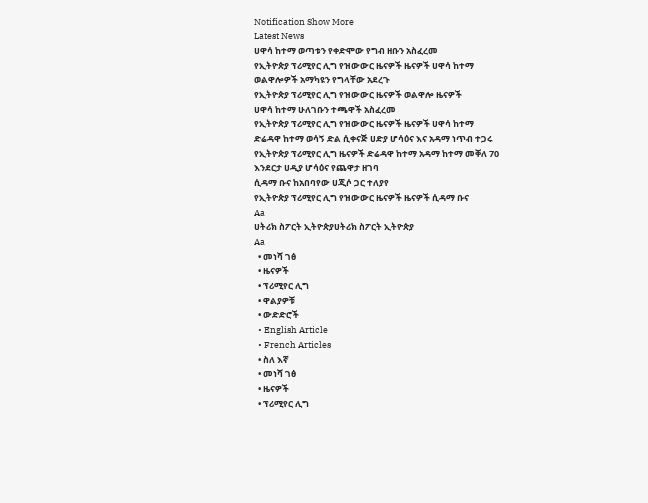Notification Show More
Latest News
ሀዋሳ ከተማ ወጣቱን የቀድሞው የግብ ዘቡን አስፈረመ
የኢትዮጵያ ፕሪሚየር ሊግ የዝውውር ዜናዎች ዜናዎች ሀዋሳ ከተማ
ወልዋሎዎች አማካዩን የግላቸው አደረጉ
የኢትዮጵያ ፕሪሚየር ሊግ የዝውውር ዜናዎች ወልዋሎ ዜናዎች
ሀዋሳ ከተማ ሁለገቡን ተጫዋች አስፈረመ
የኢትዮጵያ ፕሪሚየር ሊግ የዝውውር ዜናዎች ዜናዎች ሀዋሳ ከተማ
ድሬዳዋ ከተማ ወሳኝ ድል ሲቀናጅ ሀድያ ሆሳዕና እና አዳማ ነጥብ ተጋሩ
የኢትዮጵያ ፕሪሚየር ሊግ ዜናዎች ድሬዳዋ ከተማ አዳማ ከተማ መቐለ 70 እንደርታ ሀዲያ ሆሳዕና የጨዋታ ዘገባ
ሲዳማ ቡና ከአበባየው ሀጂሶ ጋር ተለያየ
የኢትዮጵያ ፕሪሚየር ሊግ የዝውውር ዜናዎች ዜናዎች ሲዳማ ቡና
Aa
ሀትሪክ ስፖርት ኢትዮጵያሀትሪክ ስፖርት ኢትዮጵያ
Aa
  • መነሻ ገፅ
  • ዜናዎች
  • ፕሪሚየር ሊግ
  • ዋልያዎቹ
  • ውድድሮች
  • English Article
  • French Articles
  • ስለ እኛ
  • መነሻ ገፅ
  • ዜናዎች
  • ፕሪሚየር ሊግ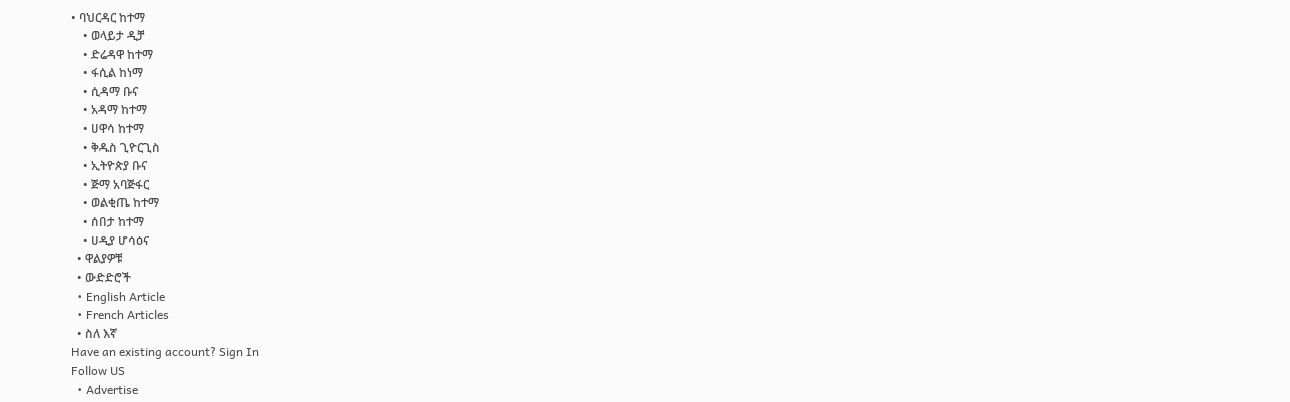• ባህርዳር ከተማ
    • ወላይታ ዲቻ
    • ድሬዳዋ ከተማ
    • ፋሲል ከነማ
    • ሲዳማ ቡና
    • አዳማ ከተማ
    • ሀዋሳ ከተማ
    • ቅዱስ ጊዮርጊስ
    • ኢትዮጵያ ቡና
    • ጅማ አባጅፋር
    • ወልቂጤ ከተማ
    • ሰበታ ከተማ
    • ሀዲያ ሆሳዕና
  • ዋልያዎቹ
  • ውድድሮች
  • English Article
  • French Articles
  • ስለ እኛ
Have an existing account? Sign In
Follow US
  • Advertise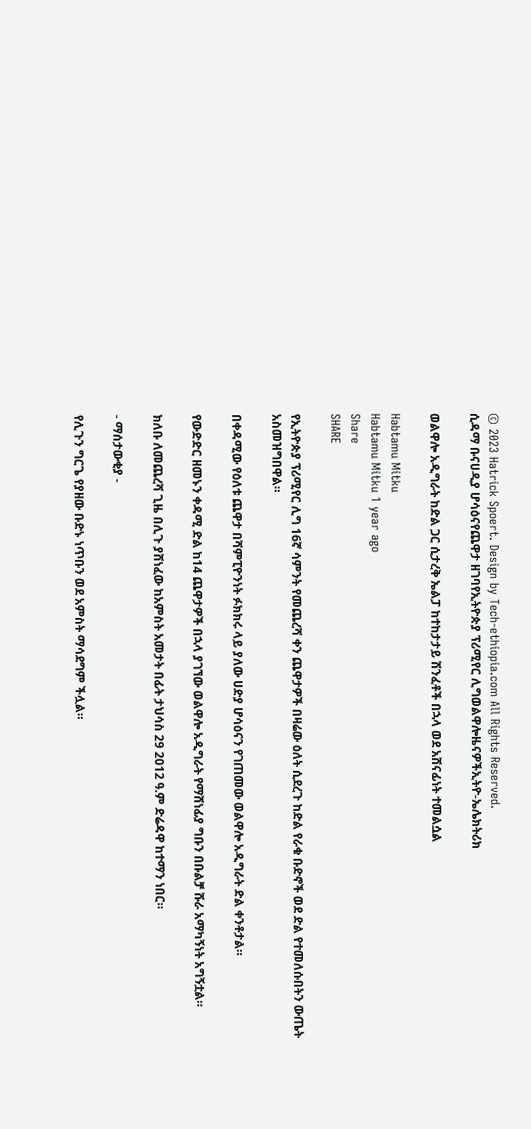© 2023 Hatrick Spoert. Design by Tech-ethiopia.com All Rights Reserved.
ሲዳማ ቡናሀዲያ ሆሳዕናየጨዋታ ዘገባየኢትዮጵያ ፕሪሚየር ሊግወልዋሎዜናዎችኢትዮ-ኤሌክትሪክ

ወልዋሎ አዲግራት ከድል ጋር ሲታረቅ ኤልፓ ከተከታታይ ሽንፈቶች በኋላ ወደ አሸናፊነት ተመልሷል

Habtamu Mitku
Habtamu Mitku 1 year ago
Share
SHARE

የኢትዮጵያ ፕሪሚየር ሊግ 16ኛ ሳምንት የመጨረሻ ቀን ጨዋታዎች በዛሬው ዕለት ሲደረጉ ከድል የራቁ ቡድኖች ወደ ድል የተመለሱበትን ውጤት አስመዝግበዋል።

በቀዳሚው የዕለቱ ጨዋታ በሻምፒዮንነት ፉክክሩ ላይ ያለው ሀድያ ሆሳዕናን የገጠመው ወልዋሎ አዲግራት ድል ቀንቶታል።

የውድድር ዘመኑን ቀዳሚ ድል ከ14 ጨዋታዎች በኋላ ያገኘው ወልዋሎ አዲግራት የማሸነፊያ ግቡን በቡልቻ ሹራ አማካኝነት አግኝቷል።

ክለቡ ለመጨረሻ ጊዜ በሊጉ ያሸነፈው ከአምስት አመታት በፊት ታህሳስ 29 2012 ዓ.ም ድሬዳዋ ከተማን ነበር።

- ማሰታውቂያ -

የሊጉን ግርጌ የያዘው ቡድኑ ነጥቡን ወደ አምስት ማሳደግም ችሏል።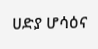ሀድያ ሆሳዕና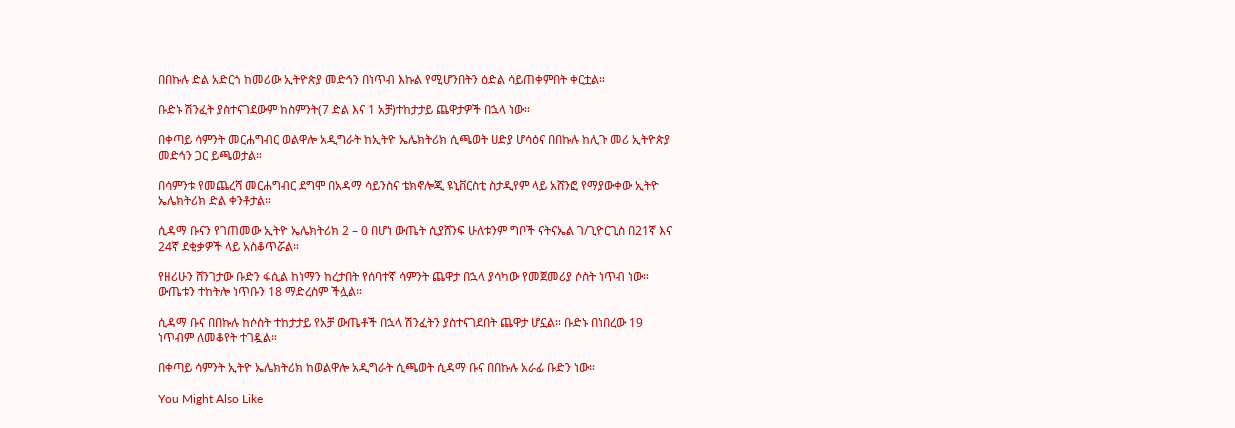በበኩሉ ድል አድርጎ ከመሪው ኢትዮጵያ መድኅን በነጥብ እኩል የሚሆንበትን ዕድል ሳይጠቀምበት ቀርቷል።

ቡድኑ ሽንፈት ያስተናገደውም ከስምንት(7 ድል እና 1 አቻ)ተከታታይ ጨዋታዎች በኋላ ነው።

በቀጣይ ሳምንት መርሐግብር ወልዋሎ አዲግራት ከኢትዮ ኤሌክትሪክ ሲጫወት ሀድያ ሆሳዕና በበኩሉ ከሊጉ መሪ ኢትዮጵያ መድኅን ጋር ይጫወታል።

በሳምንቱ የመጨረሻ መርሐግብር ደግሞ በአዳማ ሳይንስና ቴክኖሎጂ ዩኒቨርስቲ ስታዲየም ላይ አሸንፎ የማያውቀው ኢትዮ ኤሌክትሪክ ድል ቀንቶታል።

ሲዳማ ቡናን የገጠመው ኢትዮ ኤሌክትሪክ 2 – 0 በሆነ ውጤት ሲያሸንፍ ሁለቱንም ግቦች ናትናኤል ገ/ጊዮርጊስ በ21ኛ እና 24ኛ ደቂቃዎች ላይ አስቆጥሯል።

የዘሪሁን ሸንገታው ቡድን ፋሲል ከነማን ከረታበት የሰባተኛ ሳምንት ጨዋታ በኋላ ያሳካው የመጀመሪያ ሶስት ነጥብ ነው። ውጤቱን ተከትሎ ነጥቡን 18 ማድረስም ችሏል።

ሲዳማ ቡና በበኩሉ ከሶስት ተከታታይ የአቻ ውጤቶች በኋላ ሽንፈትን ያስተናገደበት ጨዋታ ሆኗል። ቡድኑ በነበረው 19 ነጥብም ለመቆየት ተገዷል።

በቀጣይ ሳምንት ኢትዮ ኤሌክትሪክ ከወልዋሎ አዲግራት ሲጫወት ሲዳማ ቡና በበኩሉ አራፊ ቡድን ነው።

You Might Also Like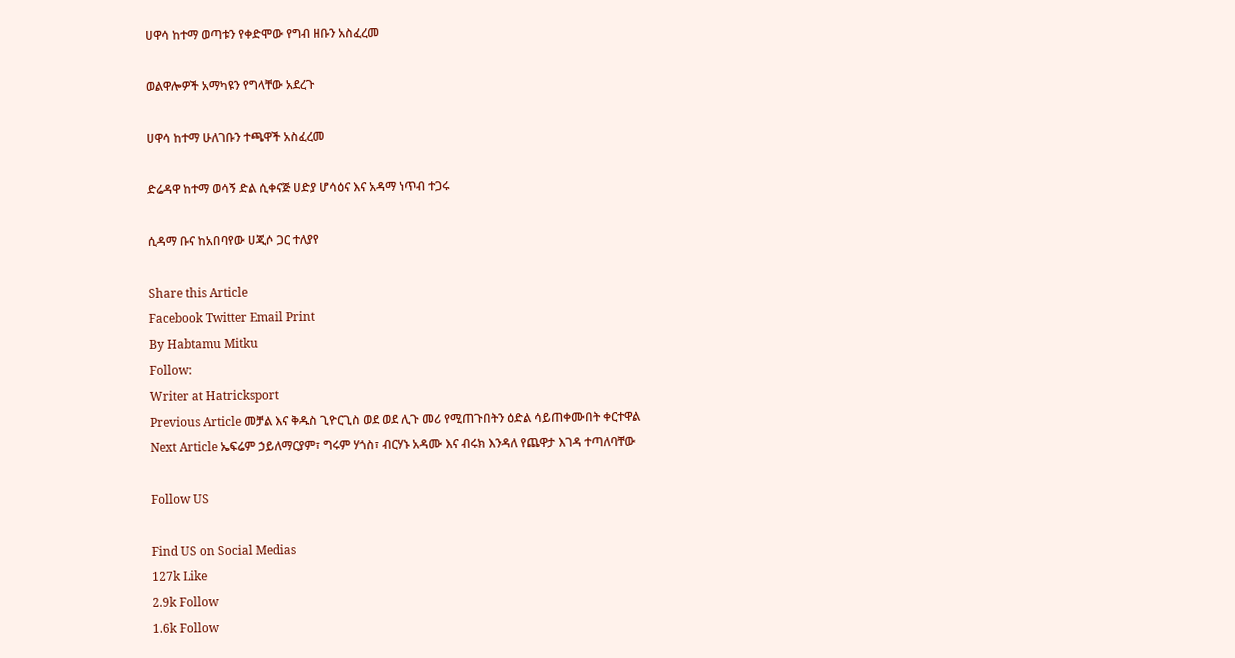ሀዋሳ ከተማ ወጣቱን የቀድሞው የግብ ዘቡን አስፈረመ

ወልዋሎዎች አማካዩን የግላቸው አደረጉ

ሀዋሳ ከተማ ሁለገቡን ተጫዋች አስፈረመ

ድሬዳዋ ከተማ ወሳኝ ድል ሲቀናጅ ሀድያ ሆሳዕና እና አዳማ ነጥብ ተጋሩ

ሲዳማ ቡና ከአበባየው ሀጂሶ ጋር ተለያየ

Share this Article
Facebook Twitter Email Print
By Habtamu Mitku
Follow:
Writer at Hatricksport
Previous Article መቻል እና ቅዱስ ጊዮርጊስ ወደ ወደ ሊጉ መሪ የሚጠጉበትን ዕድል ሳይጠቀሙበት ቀርተዋል
Next Article ኤፍሬም ኃይለማርያም፣ ግሩም ሃጎስ፣ ብርሃኑ አዳሙ እና ብሩክ እንዳለ የጨዋታ እገዳ ተጣለባቸው

Follow US

Find US on Social Medias
127k Like
2.9k Follow
1.6k Follow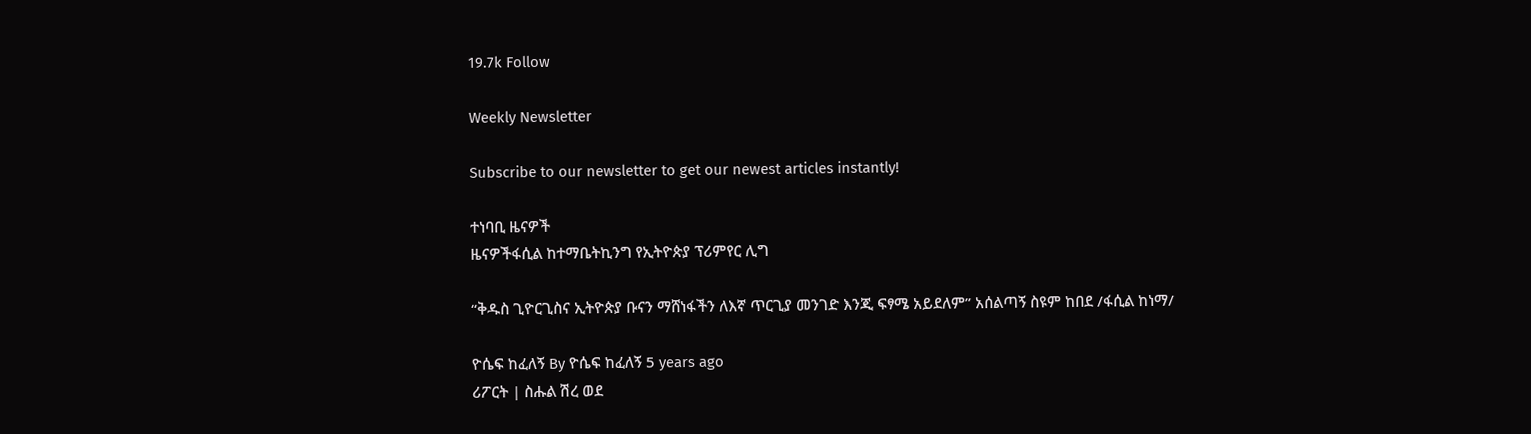19.7k Follow

Weekly Newsletter

Subscribe to our newsletter to get our newest articles instantly!

ተነባቢ ዜናዎች
ዜናዎችፋሲል ከተማቤትኪንግ የኢትዮጵያ ፕሪምየር ሊግ

“ቅዱስ ጊዮርጊስና ኢትዮጵያ ቡናን ማሸነፋችን ለእኛ ጥርጊያ መንገድ እንጂ ፍፃሜ አይደለም” አሰልጣኝ ስዩም ከበደ /ፋሲል ከነማ/

ዮሴፍ ከፈለኝ By ዮሴፍ ከፈለኝ 5 years ago
ሪፖርት | ስሑል ሽረ ወደ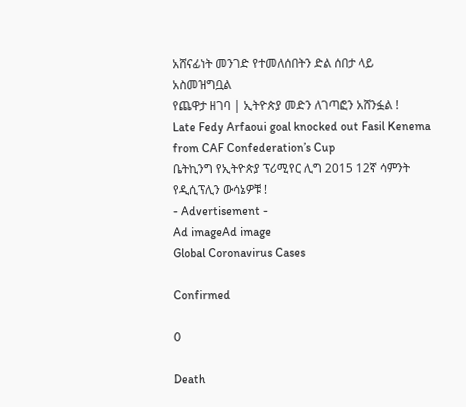አሸናፊነት መንገድ የተመለሰበትን ድል ሰበታ ላይ አስመዝግቧል
የጨዋታ ዘገባ | ኢትዮጵያ መድን ለገጣፎን አሸንፏል !
Late Fedy Arfaoui goal knocked out Fasil Kenema from CAF Confederation’s Cup
ቤትኪንግ የኢትዮጵያ ፕሪሚየር ሊግ 2015 12ኛ ሳምንት የዲሲፕሊን ውሳኔዎቹ !
- Advertisement -
Ad imageAd image
Global Coronavirus Cases

Confirmed

0

Death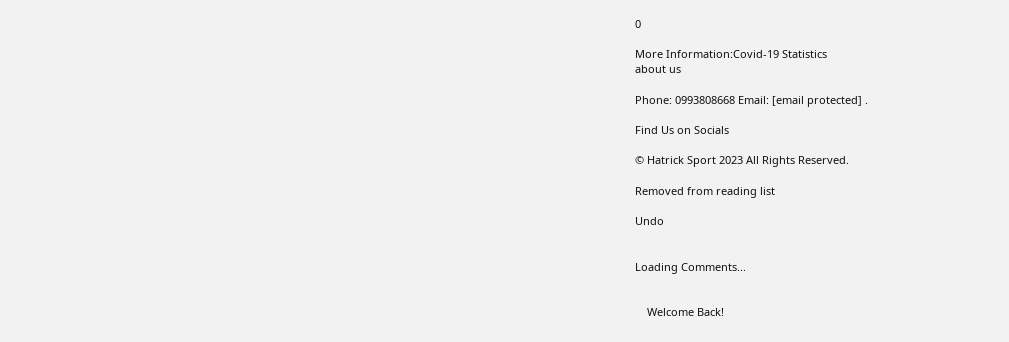0

More Information:Covid-19 Statistics
about us

Phone: 0993808668 Email: [email protected] .

Find Us on Socials

© Hatrick Sport 2023 All Rights Reserved.

Removed from reading list

Undo


Loading Comments...


    Welcome Back!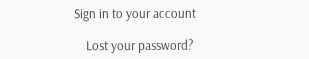Sign in to your account

    Lost your password?